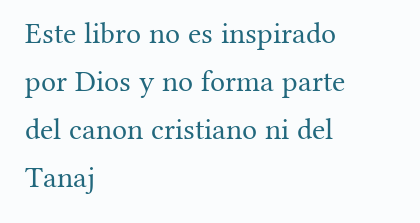Este libro no es inspirado por Dios y no forma parte del canon cristiano ni del Tanaj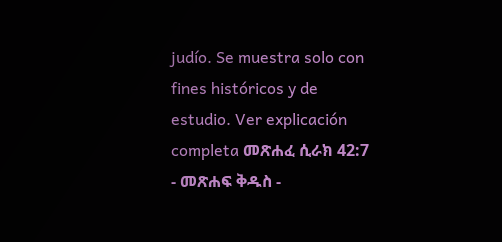judío. Se muestra solo con fines históricos y de estudio. Ver explicación completa መጽሐፈ ሲራክ 42:7 - መጽሐፍ ቅዱስ -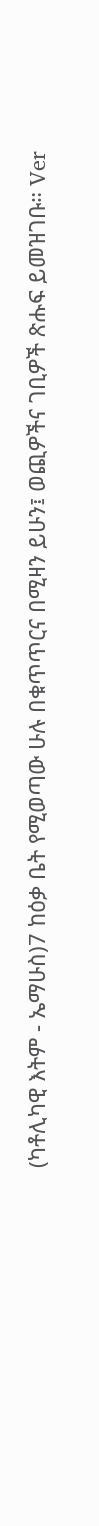(ካቶሊካዊ እትም - ኤማሁስ)7 ከዕቃ ቤት የሚወጣው ሁሉ በቁጥጥርና በሚዛን ይሁን፤ ወጪዎችና ገቢዎች ጽሑፍ ይመዝገቡ። Ver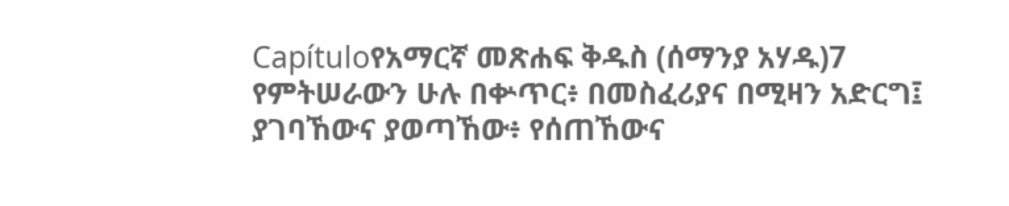Capítuloየአማርኛ መጽሐፍ ቅዱስ (ሰማንያ አሃዱ)7 የምትሠራውን ሁሉ በቍጥር፥ በመስፈሪያና በሚዛን አድርግ፤ ያገባኸውና ያወጣኸው፥ የሰጠኸውና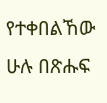የተቀበልኸው ሁሉ በጽሑፍ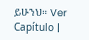ይሁንህ። Ver Capítulo |